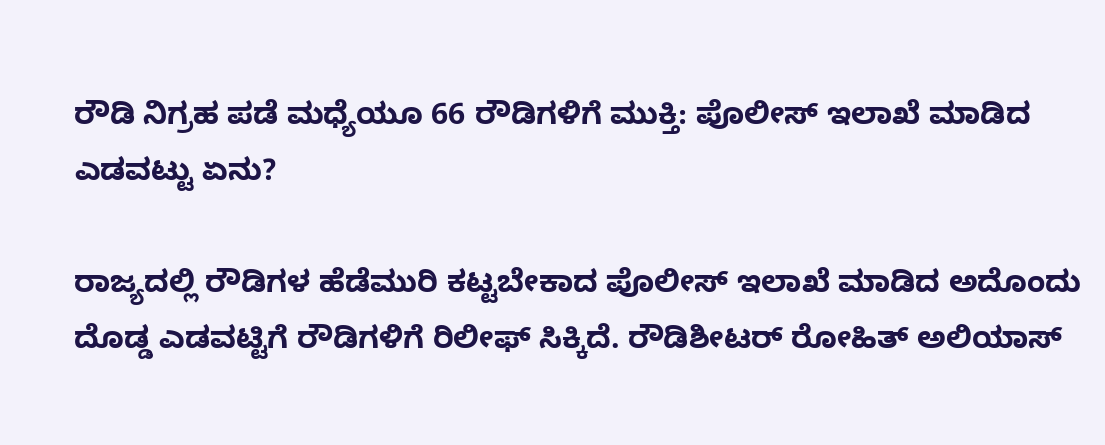ರೌಡಿ ನಿಗ್ರಹ ಪಡೆ ಮಧ್ಯೆಯೂ 66 ರೌಡಿಗಳಿಗೆ ಮುಕ್ತಿ: ಪೊಲೀಸ್ ಇಲಾಖೆ ಮಾಡಿದ ಎಡವಟ್ಟು ಏನು?

ರಾಜ್ಯದಲ್ಲಿ ರೌಡಿಗಳ ಹೆಡೆಮುರಿ ಕಟ್ಟಬೇಕಾದ ಪೊಲೀಸ್ ಇಲಾಖೆ ಮಾಡಿದ ಅದೊಂದು ದೊಡ್ಡ ಎಡವಟ್ಟಿಗೆ ರೌಡಿಗಳಿಗೆ ರಿಲೀಫ್ ಸಿಕ್ಕಿದೆ. ರೌಡಿಶೀಟರ್ ರೋಹಿತ್ ಅಲಿಯಾಸ್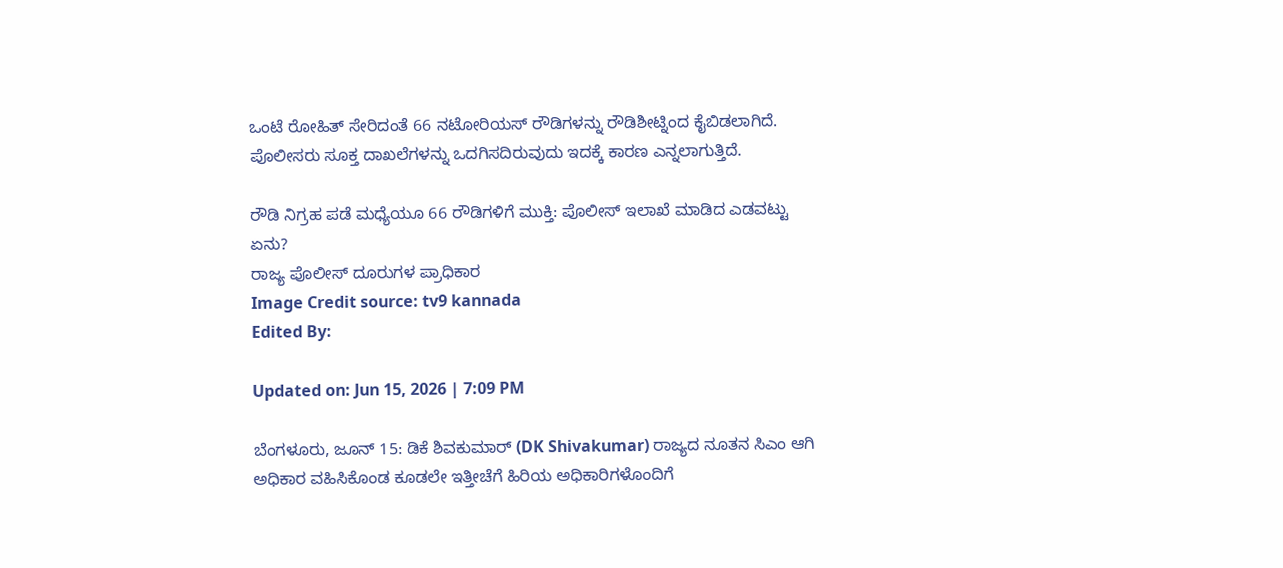ಒಂಟೆ ರೋಹಿತ್ ಸೇರಿದಂತೆ 66 ನಟೋರಿಯಸ್ ರೌಡಿಗಳನ್ನು ರೌಡಿಶೀಟ್ನಿಂದ ಕೈಬಿಡಲಾಗಿದೆ. ಪೊಲೀಸರು ಸೂಕ್ತ ದಾಖಲೆಗಳನ್ನು ಒದಗಿಸದಿರುವುದು ಇದಕ್ಕೆ ಕಾರಣ ಎನ್ನಲಾಗುತ್ತಿದೆ.

ರೌಡಿ ನಿಗ್ರಹ ಪಡೆ ಮಧ್ಯೆಯೂ 66 ರೌಡಿಗಳಿಗೆ ಮುಕ್ತಿ: ಪೊಲೀಸ್ ಇಲಾಖೆ ಮಾಡಿದ ಎಡವಟ್ಟು ಏನು?
ರಾಜ್ಯ ಪೊಲೀಸ್ ದೂರುಗಳ ಪ್ರಾಧಿಕಾರ
Image Credit source: tv9 kannada
Edited By:

Updated on: Jun 15, 2026 | 7:09 PM

ಬೆಂಗಳೂರು, ಜೂನ್ 15: ಡಿಕೆ ಶಿವಕುಮಾರ್ (DK Shivakumar) ರಾಜ್ಯದ ನೂತನ ಸಿಎಂ ಆಗಿ ಅಧಿಕಾರ ವಹಿಸಿಕೊಂಡ ಕೂಡಲೇ ಇತ್ತೀಚೆಗೆ ಹಿರಿಯ ಅಧಿಕಾರಿಗಳೊಂದಿಗೆ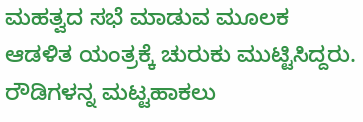ಮಹತ್ವದ ಸಭೆ ಮಾಡುವ ಮೂಲಕ ಆಡಳಿತ ಯಂತ್ರಕ್ಕೆ ಚುರುಕು ಮುಟ್ಟಿಸಿದ್ದರು. ರೌಡಿಗಳನ್ನ ಮಟ್ಟಹಾಕಲು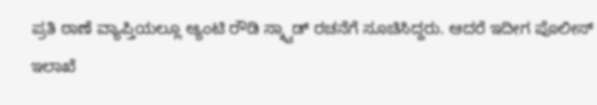ಪ್ರತಿ ಠಾಣೆ ವ್ಯಾಪ್ತಿಯಲ್ಲೂ ಆ್ಯಂಟಿ ರೌಡಿ ಸ್ಕ್ವಾಡ್ ರಚನೆಗೆ ಸೂಚಿಸಿದ್ದರು. ಆದರೆ ಇದೀಗ ಪೊಲೀಸ್ ಇಲಾಖೆ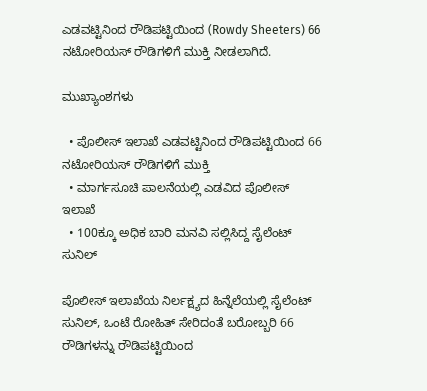ಎಡವಟ್ಟಿನಿಂದ ರೌಡಿಪಟ್ಟಿಯಿಂದ (Rowdy Sheeters) 66 ನಟೋರಿಯಸ್ ರೌಡಿಗಳಿಗೆ ಮುಕ್ತಿ ನೀಡಲಾಗಿದೆ.

ಮುಖ್ಯಾಂಶಗಳು

  • ಪೊಲೀಸ್ ಇಲಾಖೆ ಎಡವಟ್ಟಿನಿಂದ ರೌಡಿಪಟ್ಟಿಯಿಂದ 66 ನಟೋರಿಯಸ್ ರೌಡಿಗಳಿಗೆ ಮುಕ್ತಿ
  • ಮಾರ್ಗಸೂಚಿ ಪಾಲನೆಯಲ್ಲಿ ಎಡವಿದ ಪೊಲೀಸ್ ಇಲಾಖೆ
  • 100ಕ್ಕೂ ಅಧಿಕ ಬಾರಿ ಮನವಿ ಸಲ್ಲಿಸಿದ್ದ ಸೈಲೆಂಟ್ ಸುನಿಲ್

ಪೊಲೀಸ್ ಇಲಾಖೆಯ ನಿರ್ಲಕ್ಷ್ಯದ ಹಿನ್ನೆಲೆಯಲ್ಲಿ ಸೈಲೆಂಟ್ ಸುನಿಲ್, ಒಂಟೆ ರೋಹಿತ್ ಸೇರಿದಂತೆ ಬರೋಬ್ಬರಿ 66 ರೌಡಿಗಳನ್ನು ರೌಡಿಪಟ್ಟಿಯಿಂದ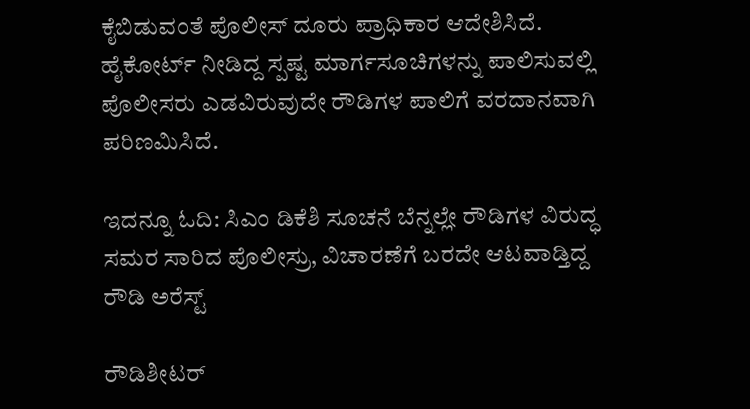ಕೈಬಿಡುವಂತೆ ಪೊಲೀಸ್ ದೂರು ಪ್ರಾಧಿಕಾರ ಆದೇಶಿಸಿದೆ. ಹೈಕೋರ್ಟ್ ನೀಡಿದ್ದ ಸ್ಪಷ್ಟ ಮಾರ್ಗಸೂಚಿಗಳನ್ನು ಪಾಲಿಸುವಲ್ಲಿ ಪೊಲೀಸರು ಎಡವಿರುವುದೇ ರೌಡಿಗಳ ಪಾಲಿಗೆ ವರದಾನವಾಗಿ ಪರಿಣಮಿಸಿದೆ.

ಇದನ್ನೂ ಓದಿ: ಸಿಎಂ ಡಿಕೆಶಿ ಸೂಚನೆ ಬೆನ್ನಲ್ಲೇ ರೌಡಿಗಳ ವಿರುದ್ಧ ಸಮರ ಸಾರಿದ ಪೊಲೀಸ್ರು, ವಿಚಾರಣೆಗೆ ಬರದೇ ಆಟವಾಡ್ತಿದ್ದ ರೌಡಿ ಅರೆಸ್ಟ್

ರೌಡಿಶೀಟರ್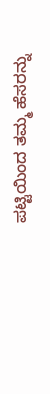ಪಟ್ಟಿಯಿಂದ ತಮ್ಮ ಹೆಸರನ್ನು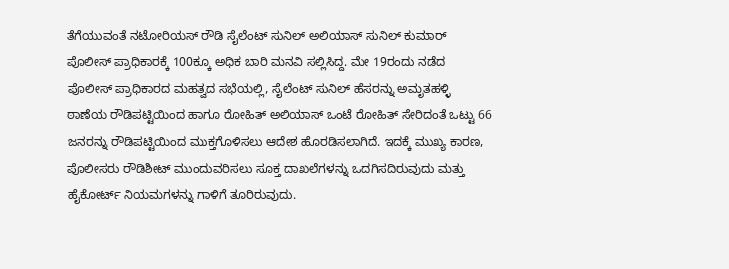ತೆಗೆಯುವಂತೆ ನಟೋರಿಯಸ್ ರೌಡಿ ಸೈಲೆಂಟ್ ಸುನಿಲ್ ಅಲಿಯಾಸ್ ಸುನಿಲ್ ಕುಮಾರ್ ಪೊಲೀಸ್ ಪ್ರಾಧಿಕಾರಕ್ಕೆ 100ಕ್ಕೂ ಅಧಿಕ ಬಾರಿ ಮನವಿ ಸಲ್ಲಿಸಿದ್ದ. ಮೇ 19ರಂದು ನಡೆದ ಪೊಲೀಸ್ ಪ್ರಾಧಿಕಾರದ ಮಹತ್ವದ ಸಭೆಯಲ್ಲಿ, ಸೈಲೆಂಟ್ ಸುನಿಲ್ ಹೆಸರನ್ನು ಅಮೃತಹಳ್ಳಿ ಠಾಣೆಯ ರೌಡಿಪಟ್ಟಿಯಿಂದ ಹಾಗೂ ರೋಹಿತ್ ಅಲಿಯಾಸ್ ಒಂಟೆ ರೋಹಿತ್ ಸೇರಿದಂತೆ ಒಟ್ಟು 66 ಜನರನ್ನು ರೌಡಿಪಟ್ಟಿಯಿಂದ ಮುಕ್ತಗೊಳಿಸಲು ಆದೇಶ ಹೊರಡಿಸಲಾಗಿದೆ. ಇದಕ್ಕೆ ಮುಖ್ಯ ಕಾರಣ, ಪೊಲೀಸರು ರೌಡಿಶೀಟ್ ಮುಂದುವರಿಸಲು ಸೂಕ್ತ ದಾಖಲೆಗಳನ್ನು ಒದಗಿಸದಿರುವುದು ಮತ್ತು ಹೈಕೋರ್ಟ್ ನಿಯಮಗಳನ್ನು ಗಾಳಿಗೆ ತೂರಿರುವುದು.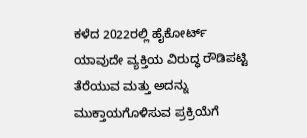ಕಳೆದ 2022ರಲ್ಲಿ ಹೈಕೋರ್ಟ್ ಯಾವುದೇ ವ್ಯಕ್ತಿಯ ವಿರುದ್ಧ ರೌಡಿಪಟ್ಟಿ ತೆರೆಯುವ ಮತ್ತು ಅದನ್ನು ಮುಕ್ತಾಯಗೊಳಿಸುವ ಪ್ರಕ್ರಿಯೆಗೆ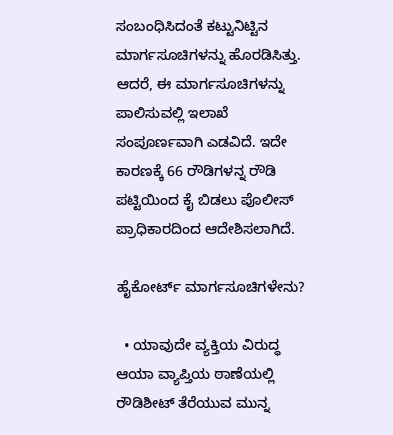ಸಂಬಂಧಿಸಿದಂತೆ ಕಟ್ಟುನಿಟ್ಟಿನ ಮಾರ್ಗಸೂಚಿಗಳನ್ನು ಹೊರಡಿಸಿತ್ತು. ಆದರೆ, ಈ ಮಾರ್ಗಸೂಚಿಗಳನ್ನು ಪಾಲಿಸುವಲ್ಲಿ ಇಲಾಖೆ ಸಂಪೂರ್ಣವಾಗಿ ಎಡವಿದೆ. ಇದೇ ಕಾರಣಕ್ಕೆ 66 ರೌಡಿಗಳನ್ನ ರೌಡಿ ಪಟ್ಟಿಯಿಂದ ಕೈ ಬಿಡಲು ಪೊಲೀಸ್ ಪ್ರಾಧಿಕಾರದಿಂದ ಆದೇಶಿಸಲಾಗಿದೆ.

ಹೈಕೋರ್ಟ್ ಮಾರ್ಗಸೂಚಿಗಳೇನು?

  • ಯಾವುದೇ ವ್ಯಕ್ತಿಯ ವಿರುದ್ಧ ಆಯಾ ವ್ಯಾಪ್ತಿಯ ಠಾಣೆಯಲ್ಲಿ ರೌಡಿಶೀಟ್‌ ತೆರೆಯುವ ಮುನ್ನ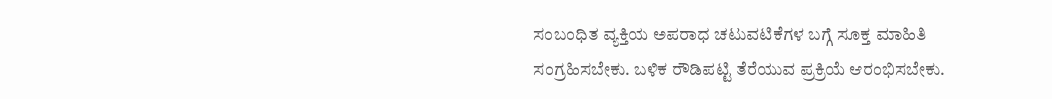ಸಂಬಂಧಿತ ವ್ಯಕ್ತಿಯ ಅಪರಾಧ ಚಟುವಟಿಕೆಗಳ ಬಗ್ಗೆ ಸೂಕ್ತ ಮಾಹಿತಿ ಸಂಗ್ರಹಿಸಬೇಕು. ಬಳಿಕ ರೌಡಿಪಟ್ಟಿ ತೆರೆಯುವ ಪ್ರಕ್ರಿಯೆ ಆರಂಭಿಸಬೇಕು.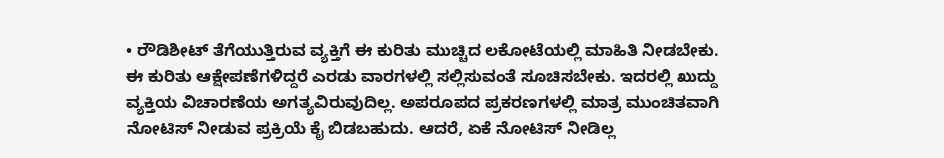• ರೌಡಿಶೀಟ್‌ ತೆಗೆಯುತ್ತಿರುವ ವ್ಯಕ್ತಿಗೆ ಈ ಕುರಿತು ಮುಚ್ಚಿದ ಲಕೋಟೆಯಲ್ಲಿ ಮಾಹಿತಿ ನೀಡಬೇಕು. ಈ ಕುರಿತು ಆಕ್ಷೇಪಣೆಗಳಿದ್ದರೆ ಎರಡು ವಾರಗಳಲ್ಲಿ ಸಲ್ಲಿಸುವಂತೆ ಸೂಚಿಸಬೇಕು. ಇದರಲ್ಲಿ ಖುದ್ದು ವ್ಯಕ್ತಿಯ ವಿಚಾರಣೆಯ ಅಗತ್ಯವಿರುವುದಿಲ್ಲ. ಅಪರೂಪದ ಪ್ರಕರಣಗಳಲ್ಲಿ ಮಾತ್ರ ಮುಂಚಿತವಾಗಿ ನೋಟಿಸ್‌ ನೀಡುವ ಪ್ರಕ್ರಿಯೆ ಕೈ ಬಿಡಬಹುದು. ಆದರೆ, ಏಕೆ ನೋಟಿಸ್‌ ನೀಡಿಲ್ಲ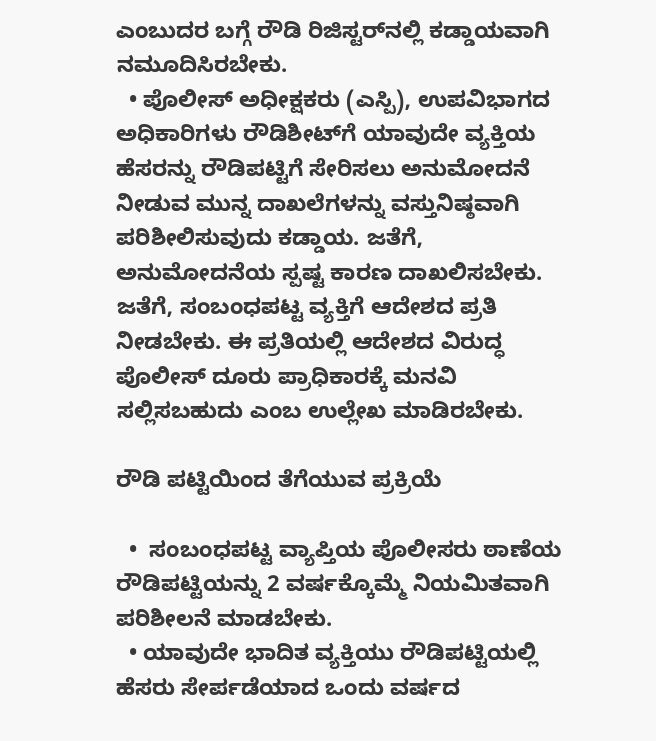ಎಂಬುದರ ಬಗ್ಗೆ ರೌಡಿ ರಿಜಿಸ್ಟರ್‌ನಲ್ಲಿ ಕಡ್ಡಾಯವಾಗಿ ನಮೂದಿಸಿರಬೇಕು.
  • ಪೊಲೀಸ್‌ ಅಧೀಕ್ಷಕರು (ಎಸ್ಪಿ), ಉಪವಿಭಾಗದ ಅಧಿಕಾರಿಗಳು ರೌಡಿಶೀಟ್‌ಗೆ ಯಾವುದೇ ವ್ಯಕ್ತಿಯ ಹೆಸರನ್ನು ರೌಡಿಪಟ್ಟಿಗೆ ಸೇರಿಸಲು ಅನುಮೋದನೆ ನೀಡುವ ಮುನ್ನ ದಾಖಲೆಗಳನ್ನು ವಸ್ತುನಿಷ್ಠವಾಗಿ ಪರಿಶೀಲಿಸುವುದು ಕಡ್ಡಾಯ. ಜತೆಗೆ, ಅನುಮೋದನೆಯ ಸ್ಪಷ್ಟ ಕಾರಣ ದಾಖಲಿಸಬೇಕು. ಜತೆಗೆ, ಸಂಬಂಧಪಟ್ಟ ವ್ಯಕ್ತಿಗೆ ಆದೇಶದ ಪ್ರತಿ ನೀಡಬೇಕು. ಈ ಪ್ರತಿಯಲ್ಲಿ ಆದೇಶದ ವಿರುದ್ಧ ಪೊಲೀಸ್‌ ದೂರು ಪ್ರಾಧಿಕಾರಕ್ಕೆ ಮನವಿ ಸಲ್ಲಿಸಬಹುದು ಎಂಬ ಉಲ್ಲೇಖ ಮಾಡಿರಬೇಕು.

ರೌಡಿ ಪಟ್ಟಿಯಿಂದ ತೆಗೆಯುವ ಪ್ರಕ್ರಿಯೆ

  •  ಸಂಬಂಧಪಟ್ಟ ವ್ಯಾಪ್ತಿಯ ಪೊಲೀಸರು ಠಾಣೆಯ ರೌಡಿಪಟ್ಟಿಯನ್ನು 2 ವರ್ಷಕ್ಕೊಮ್ಮೆ ನಿಯಮಿತವಾಗಿ ಪರಿಶೀಲನೆ ಮಾಡಬೇಕು.
  • ಯಾವುದೇ ಭಾದಿತ ವ್ಯಕ್ತಿಯು ರೌಡಿಪಟ್ಟಿಯಲ್ಲಿ ಹೆಸರು ಸೇರ್ಪಡೆಯಾದ ಒಂದು ವರ್ಷದ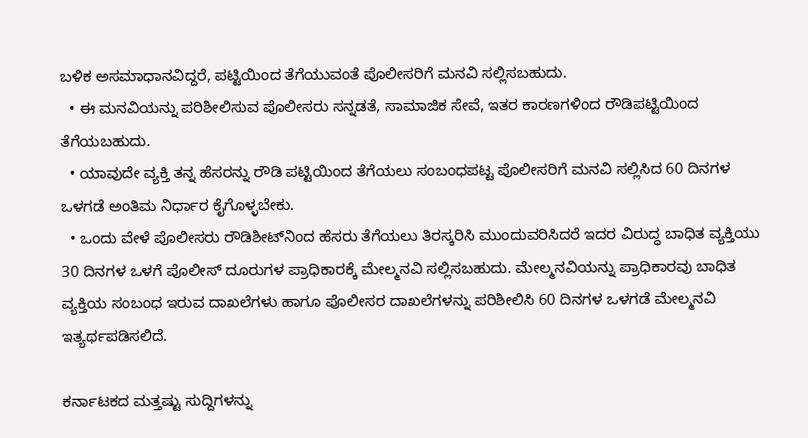ಬಳಿಕ ಅಸಮಾಧಾನವಿದ್ದರೆ, ಪಟ್ಟಿಯಿಂದ ತೆಗೆಯುವಂತೆ ಪೊಲೀಸರಿಗೆ ಮನವಿ ಸಲ್ಲಿಸಬಹುದು.
  • ಈ ಮನವಿಯನ್ನು ಪರಿಶೀಲಿಸುವ ಪೊಲೀಸರು ಸನ್ನಡತೆ, ಸಾಮಾಜಿಕ ಸೇವೆ, ಇತರ ಕಾರಣಗಳಿಂದ ರೌಡಿಪಟ್ಟಿಯಿಂದ ತೆಗೆಯಬಹುದು.
  • ಯಾವುದೇ ವ್ಯಕ್ತಿ ತನ್ನ ಹೆಸರನ್ನು ರೌಡಿ ಪಟ್ಟಿಯಿಂದ ತೆಗೆಯಲು ಸಂಬಂಧಪಟ್ಟ ಪೊಲೀಸರಿಗೆ ಮನವಿ ಸಲ್ಲಿಸಿದ 60 ದಿನಗಳ ಒಳಗಡೆ ಅಂತಿಮ ನಿರ್ಧಾರ ಕೈಗೊಳ್ಳಬೇಕು.
  • ಒಂದು ವೇಳೆ ಪೊಲೀಸರು ರೌಡಿಶೀಟ್‌ನಿಂದ ಹೆಸರು ತೆಗೆಯಲು ತಿರಸ್ಕರಿಸಿ ಮುಂದುವರಿಸಿದರೆ ಇದರ ವಿರುದ್ಧ ಬಾಧಿತ ವ್ಯಕ್ತಿಯು 30 ದಿನಗಳ ಒಳಗೆ ಪೊಲೀಸ್‌ ದೂರುಗಳ ಪ್ರಾಧಿಕಾರಕ್ಕೆ ಮೇಲ್ಮನವಿ ಸಲ್ಲಿಸಬಹುದು. ಮೇಲ್ಮನವಿಯನ್ನು ಪ್ರಾಧಿಕಾರವು ಬಾಧಿತ ವ್ಯಕ್ತಿಯ ಸಂಬಂಧ ಇರುವ ದಾಖಲೆಗಳು ಹಾಗೂ ಪೊಲೀಸರ ದಾಖಲೆಗಳನ್ನು ಪರಿಶೀಲಿಸಿ 60 ದಿನಗಳ ಒಳಗಡೆ ಮೇಲ್ಮನವಿ ಇತ್ಯರ್ಥಪಡಿಸಲಿದೆ.

ಕರ್ನಾಟಕದ ಮತ್ತಷ್ಟು ಸುದ್ದಿಗಳನ್ನು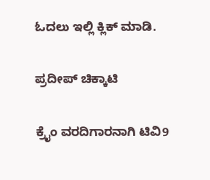ಓದಲು ಇಲ್ಲಿ ಕ್ಲಿಕ್ ಮಾಡಿ.

ಪ್ರದೀಪ್ ಚಿಕ್ಕಾಟಿ

ಕ್ರೈಂ ವರದಿಗಾರನಾಗಿ ಟಿವಿ9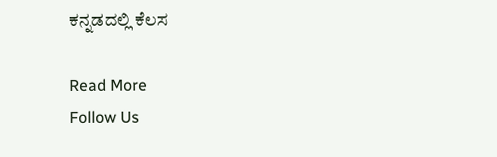ಕನ್ನಡದಲ್ಲಿ ಕೆಲಸ

Read More
Follow Us